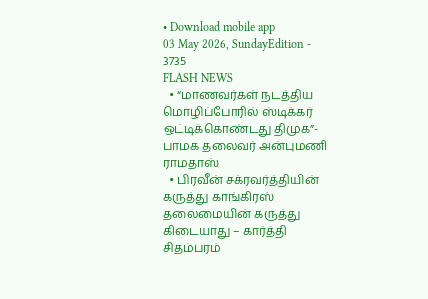• Download mobile app
03 May 2026, SundayEdition - 3735
FLASH NEWS
  • “மாணவர்கள் நடத்திய மொழிப்போரில் ஸ்டிக்கர் ஒட்டிக்கொண்டது திமுக”- பாமக தலைவர் அன்புமணி ராமதாஸ்
  • பிரவீன் சக்ரவர்த்தியின் கருத்து காங்கிரஸ் தலைமையின் கருத்து கிடையாது – கார்த்தி சிதம்பரம்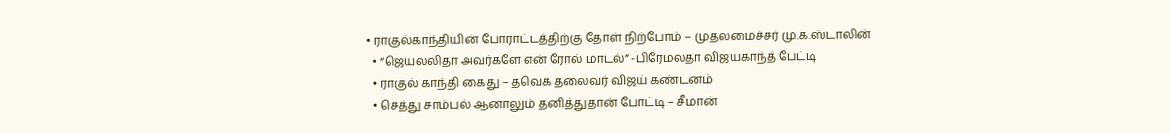• ராகுல்காந்தியின் போராட்டத்திற்கு தோள் நிற்போம் – முதலமைச்சர் மு.க.ஸ்டாலின்
  • “ஜெயலலிதா அவர்களே என் ரோல் மாடல்” -பிரேமலதா விஜயகாந்த் பேட்டி
  • ராகுல் காந்தி கைது – தவெக தலைவர் விஜய் கண்டனம்
  • செத்து சாம்பல் ஆனாலும் தனித்துதான் போட்டி – சீமான்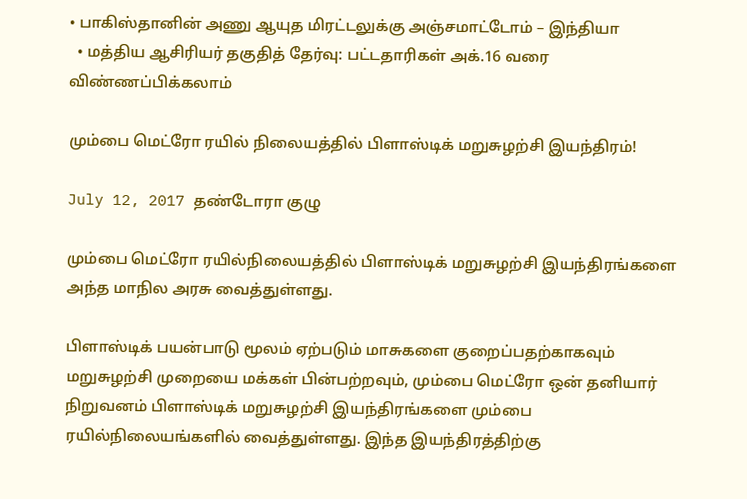• பாகிஸ்தானின் அணு ஆயுத மிரட்டலுக்கு அஞ்சமாட்டோம் – இந்தியா
  • மத்திய ஆசிரியர் தகுதித் தேர்வு: பட்டதாரிகள் அக்.16 வரை விண்ணப்பிக்கலாம்

மும்பை மெட்ரோ ரயில் நிலையத்தில் பிளாஸ்டிக் மறுசுழற்சி இயந்திரம்!

July 12, 2017 தண்டோரா குழு

மும்பை மெட்ரோ ரயில்நிலையத்தில் பிளாஸ்டிக் மறுசுழற்சி இயந்திரங்களை அந்த மாநில அரசு வைத்துள்ளது.

பிளாஸ்டிக் பயன்பாடு மூலம் ஏற்படும் மாசுகளை குறைப்பதற்காகவும் மறுசுழற்சி முறையை மக்கள் பின்பற்றவும், மும்பை மெட்ரோ ஒன் தனியார் நிறுவனம் பிளாஸ்டிக் மறுசுழற்சி இயந்திரங்களை மும்பை ரயில்நிலையங்களில் வைத்துள்ளது. இந்த இயந்திரத்திற்கு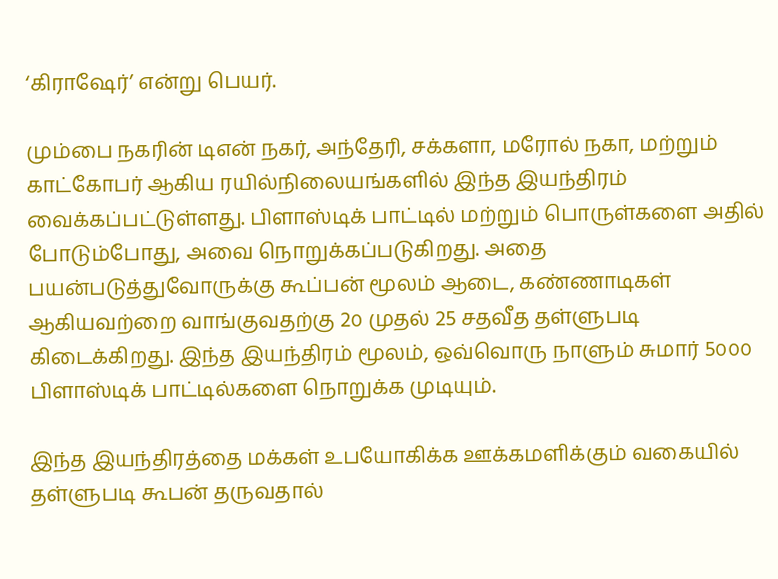‘கிராஷேர்’ என்று பெயர்.

மும்பை நகரின் டிஎன் நகர், அந்தேரி, சக்களா, மரோல் நகா, மற்றும் காட்கோபர் ஆகிய ரயில்நிலையங்களில் இந்த இயந்திரம் வைக்கப்பட்டுள்ளது. பிளாஸ்டிக் பாட்டில் மற்றும் பொருள்களை அதில் போடும்போது, அவை நொறுக்கப்படுகிறது. அதை பயன்படுத்துவோருக்கு கூப்பன் மூலம் ஆடை, கண்ணாடிகள் ஆகியவற்றை வாங்குவதற்கு 2௦ முதல் 25 சதவீத தள்ளுபடி கிடைக்கிறது. இந்த இயந்திரம் மூலம், ஒவ்வொரு நாளும் சுமார் 5௦௦௦ பிளாஸ்டிக் பாட்டில்களை நொறுக்க முடியும்.

இந்த இயந்திரத்தை மக்கள் உபயோகிக்க ஊக்கமளிக்கும் வகையில் தள்ளுபடி கூபன் தருவதால்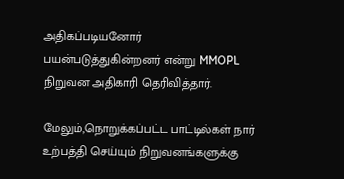அதிகப்படியனோர் பயன்படுத்துகின்றனர் என்று MMOPL நிறுவன அதிகாரி தெரிவித்தார்.

மேலும்,நொறுக்கப்பட்ட பாட்டில்கள் நார் உற்பத்தி செய்யும் நிறுவனங்களுக்கு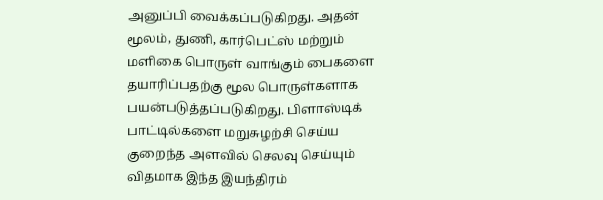அனுப்பி வைக்கப்படுகிறது. அதன் மூலம், துணி, கார்பெட்ஸ் மற்றும் மளிகை பொருள் வாங்கும் பைகளை தயாரிப்பதற்கு மூல பொருள்களாக பயன்படுத்தப்படுகிறது. பிளாஸ்டிக் பாட்டில்களை மறுசுழற்சி செய்ய குறைந்த அளவில் செலவு செய்யும் விதமாக இந்த இயந்திரம்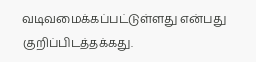வடிவமைக்கப்பட்டுள்ளது என்பது குறிப்பிடத்தக்கது.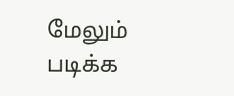மேலும் படிக்க